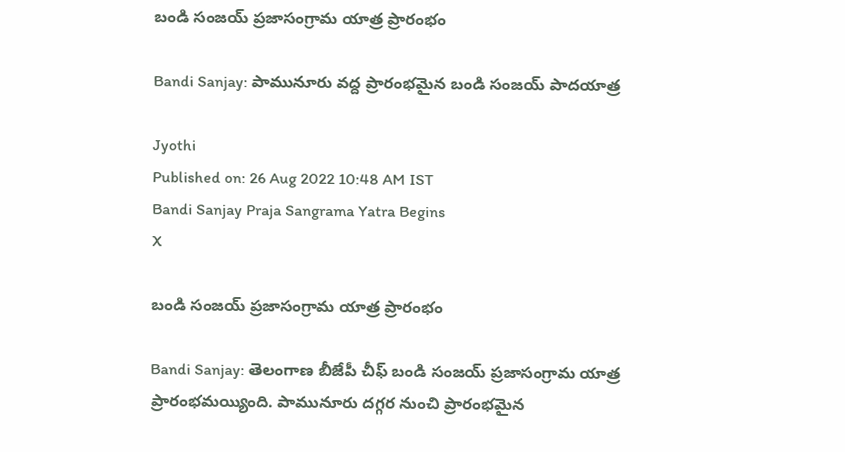బండి సంజయ్ ప్రజాసంగ్రామ యాత్ర ప్రారంభం

Bandi Sanjay: పామునూరు వద్ద ప్రారంభమైన బండి సంజయ్ పాదయాత్ర

Jyothi
Published on: 26 Aug 2022 10:48 AM IST
Bandi Sanjay Praja Sangrama Yatra Begins
X

బండి సంజయ్ ప్రజాసంగ్రామ యాత్ర ప్రారంభం

Bandi Sanjay: తెలంగాణ బీజేపీ చీఫ్ బండి సంజయ్ ప్రజాసంగ్రామ యాత్ర ప్రారంభమయ్యింది. పామునూరు దగ్గర నుంచి ప్రారంభమైన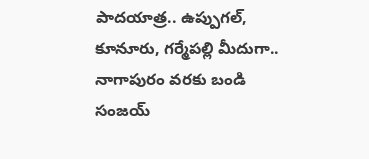పాదయాత్ర.. ఉప్పుగల్, కూనూరు, గర్మేపల్లి మీదుగా.. నాగాపురం వరకు బండి సంజయ్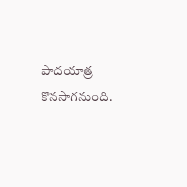పాదయాత్ర కొనసాగనుంది.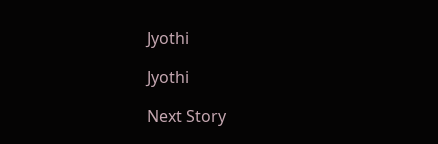Jyothi

Jyothi

Next Story